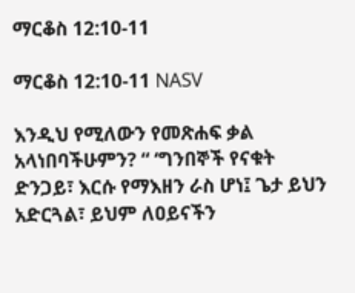ማርቆስ 12:10-11

ማርቆስ 12:10-11 NASV

እንዲህ የሚለውን የመጽሐፍ ቃል አላነበባችሁምን? “ ‘ግንበኞች የናቁት ድንጋይ፣ እርሱ የማእዘን ራስ ሆነ፤ ጌታ ይህን አድርጓል፣ ይህም ለዐይናችን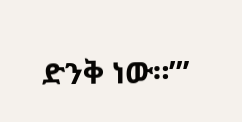ድንቅ ነው።’”